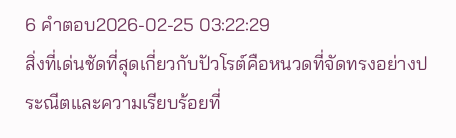6 คำตอบ2026-02-25 03:22:29
สิ่งที่เด่นชัดที่สุดเกี่ยวกับปัวโรต์คือหนวดที่จัดทรงอย่างประณีตและความเรียบร้อยที่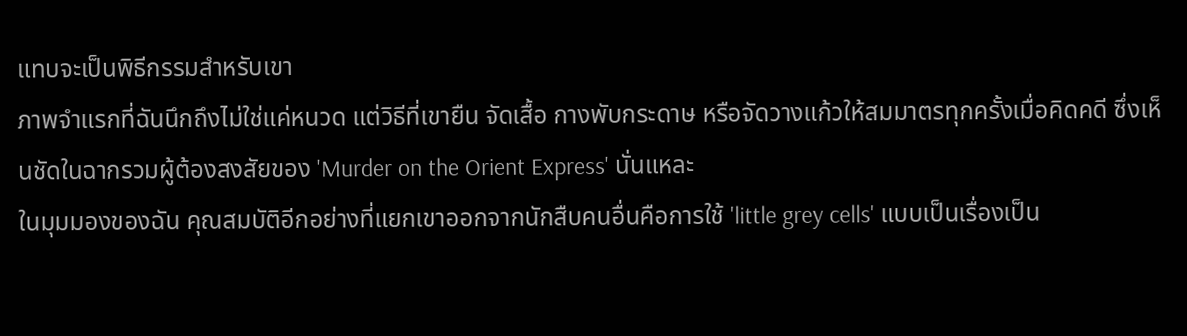แทบจะเป็นพิธีกรรมสำหรับเขา
ภาพจำแรกที่ฉันนึกถึงไม่ใช่แค่หนวด แต่วิธีที่เขายืน จัดเสื้อ กางพับกระดาษ หรือจัดวางแก้วให้สมมาตรทุกครั้งเมื่อคิดคดี ซึ่งเห็นชัดในฉากรวมผู้ต้องสงสัยของ 'Murder on the Orient Express' นั่นแหละ
ในมุมมองของฉัน คุณสมบัติอีกอย่างที่แยกเขาออกจากนักสืบคนอื่นคือการใช้ 'little grey cells' แบบเป็นเรื่องเป็น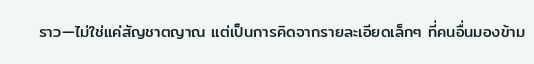ราว—ไม่ใช่แค่สัญชาตญาณ แต่เป็นการคิดจากรายละเอียดเล็กๆ ที่คนอื่นมองข้าม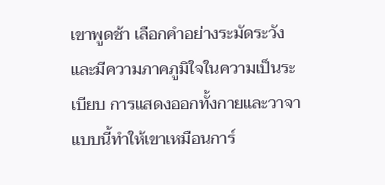เขาพูดช้า เลือกคำอย่างระมัดระวัง และมีความภาคภูมิใจในความเป็นระเบียบ การแสดงออกทั้งกายและวาจาแบบนี้ทำให้เขาเหมือนการ์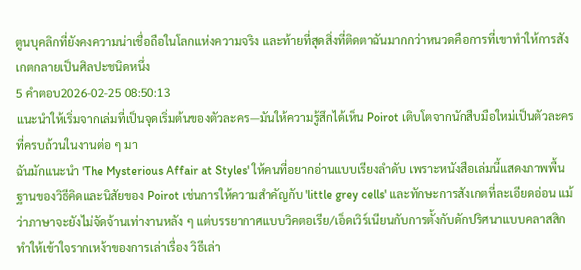ตูนบุคลิกที่ยังคงความน่าเชื่อถือในโลกแห่งความจริง และท้ายที่สุดสิ่งที่ติดตาฉันมากกว่าหนวดคือการที่เขาทำให้การสังเกตกลายเป็นศิลปะชนิดหนึ่ง
5 คำตอบ2026-02-25 08:50:13
แนะนำให้เริ่มจากเล่มที่เป็นจุดเริ่มต้นของตัวละคร—มันให้ความรู้สึกได้เห็น Poirot เติบโตจากนักสืบมือใหม่เป็นตัวละครที่ครบถ้วนในงานต่อ ๆ มา
ฉันมักแนะนำ 'The Mysterious Affair at Styles' ให้คนที่อยากอ่านแบบเรียงลำดับ เพราะหนังสือเล่มนี้แสดงภาพพื้นฐานของวิธีคิดและนิสัยของ Poirot เช่นการให้ความสำคัญกับ 'little grey cells' และทักษะการสังเกตที่ละเอียดอ่อน แม้ว่าภาษาจะยังไม่จัดจ้านเท่างานหลัง ๆ แต่บรรยากาศแบบวิคตอเรีย/เอ็ดเวิร์เนียนกับการตั้งกับดักปริศนาแบบคลาสสิกทำให้เข้าใจรากเหง้าของการเล่าเรื่อง วิธีเล่า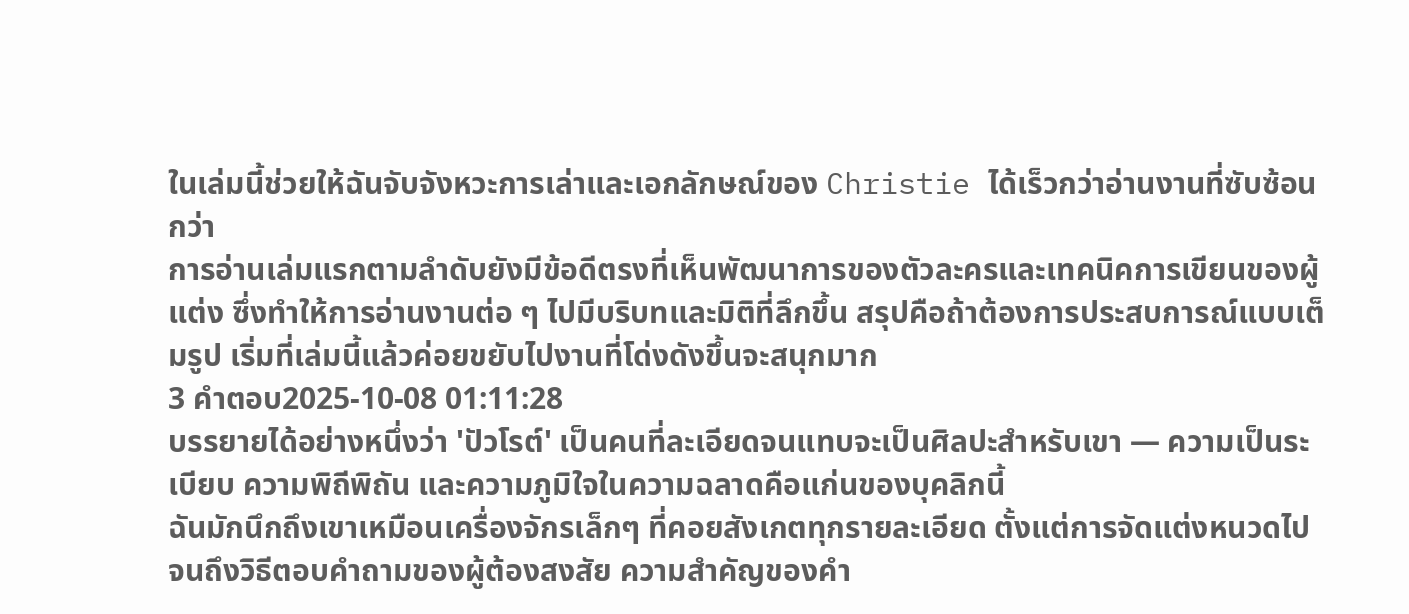ในเล่มนี้ช่วยให้ฉันจับจังหวะการเล่าและเอกลักษณ์ของ Christie ได้เร็วกว่าอ่านงานที่ซับซ้อนกว่า
การอ่านเล่มแรกตามลำดับยังมีข้อดีตรงที่เห็นพัฒนาการของตัวละครและเทคนิคการเขียนของผู้แต่ง ซึ่งทำให้การอ่านงานต่อ ๆ ไปมีบริบทและมิติที่ลึกขึ้น สรุปคือถ้าต้องการประสบการณ์แบบเต็มรูป เริ่มที่เล่มนี้แล้วค่อยขยับไปงานที่โด่งดังขึ้นจะสนุกมาก
3 คำตอบ2025-10-08 01:11:28
บรรยายได้อย่างหนึ่งว่า 'ปัวโรต์' เป็นคนที่ละเอียดจนแทบจะเป็นศิลปะสำหรับเขา — ความเป็นระเบียบ ความพิถีพิถัน และความภูมิใจในความฉลาดคือแก่นของบุคลิกนี้
ฉันมักนึกถึงเขาเหมือนเครื่องจักรเล็กๆ ที่คอยสังเกตทุกรายละเอียด ตั้งแต่การจัดแต่งหนวดไปจนถึงวิธีตอบคำถามของผู้ต้องสงสัย ความสำคัญของคำ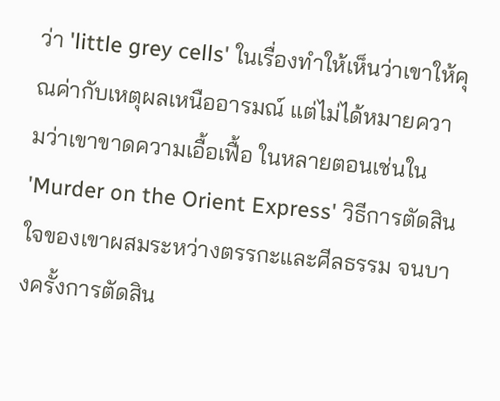ว่า 'little grey cells' ในเรื่องทำให้เห็นว่าเขาให้คุณค่ากับเหตุผลเหนืออารมณ์ แต่ไม่ได้หมายความว่าเขาขาดความเอื้อเฟื้อ ในหลายตอนเช่นใน 'Murder on the Orient Express' วิธีการตัดสินใจของเขาผสมระหว่างตรรกะและศีลธรรม จนบางครั้งการตัดสิน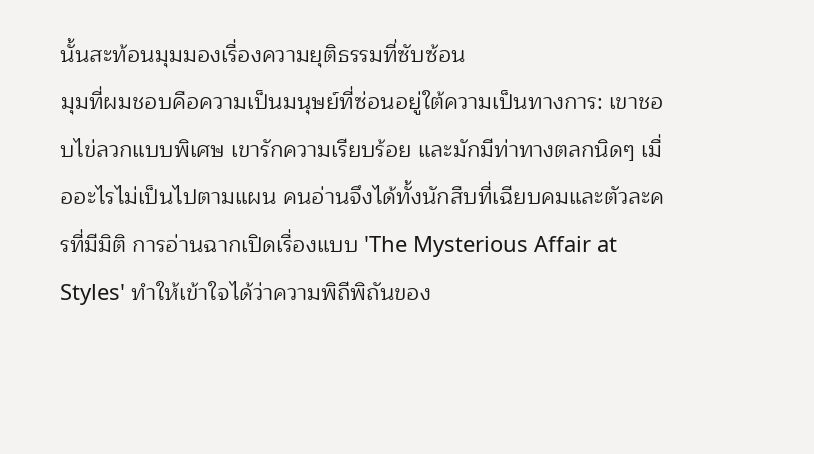นั้นสะท้อนมุมมองเรื่องความยุติธรรมที่ซับซ้อน
มุมที่ผมชอบคือความเป็นมนุษย์ที่ซ่อนอยู่ใต้ความเป็นทางการ: เขาชอบไข่ลวกแบบพิเศษ เขารักความเรียบร้อย และมักมีท่าทางตลกนิดๆ เมื่ออะไรไม่เป็นไปตามแผน คนอ่านจึงได้ทั้งนักสืบที่เฉียบคมและตัวละครที่มีมิติ การอ่านฉากเปิดเรื่องแบบ 'The Mysterious Affair at Styles' ทำให้เข้าใจได้ว่าความพิถีพิถันของ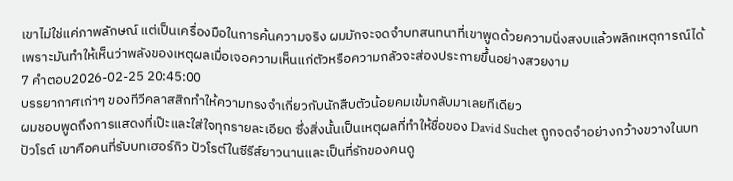เขาไม่ใช่แค่ภาพลักษณ์ แต่เป็นเครื่องมือในการค้นความจริง ผมมักจะจดจำบทสนทนาที่เขาพูดด้วยความนิ่งสงบแล้วพลิกเหตุการณ์ได้ เพราะมันทำให้เห็นว่าพลังของเหตุผลเมื่อเจอความเห็นแก่ตัวหรือความกลัวจะส่องประกายขึ้นอย่างสวยงาม
7 คำตอบ2026-02-25 20:45:00
บรรยากาศเก่าๆ ของทีวีคลาสสิกทำให้ความทรงจำเกี่ยวกับนักสืบตัวน้อยคมเข้มกลับมาเลยทีเดียว
ผมชอบพูดถึงการแสดงที่เป๊ะและใส่ใจทุกรายละเอียด ซึ่งสิ่งนั้นเป็นเหตุผลที่ทำให้ชื่อของ David Suchet ถูกจดจำอย่างกว้างขวางในบทปัวโรต์ เขาคือคนที่รับบทเฮอร์กิว ปัวโรต์ในซีรีส์ยาวนานและเป็นที่รักของคนดู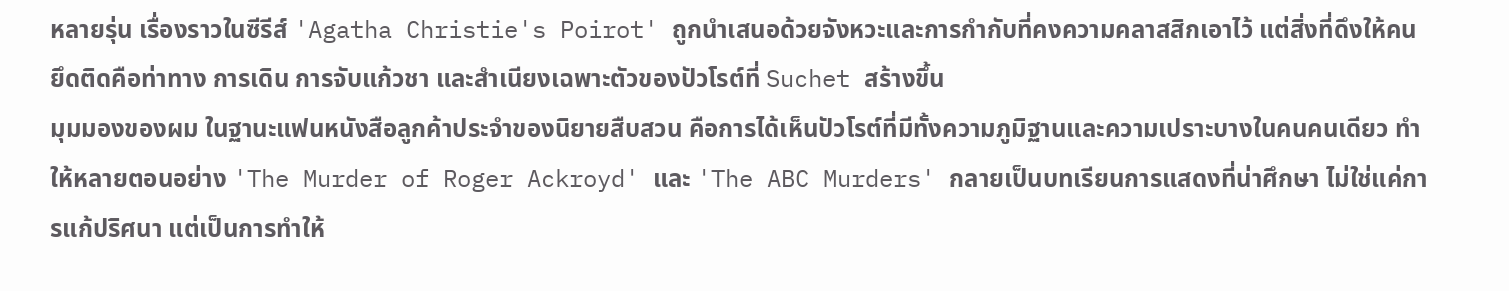หลายรุ่น เรื่องราวในซีรีส์ 'Agatha Christie's Poirot' ถูกนำเสนอด้วยจังหวะและการกำกับที่คงความคลาสสิกเอาไว้ แต่สิ่งที่ดึงให้คนยึดติดคือท่าทาง การเดิน การจับแก้วชา และสำเนียงเฉพาะตัวของปัวโรต์ที่ Suchet สร้างขึ้น
มุมมองของผม ในฐานะแฟนหนังสือลูกค้าประจำของนิยายสืบสวน คือการได้เห็นปัวโรต์ที่มีทั้งความภูมิฐานและความเปราะบางในคนคนเดียว ทำให้หลายตอนอย่าง 'The Murder of Roger Ackroyd' และ 'The ABC Murders' กลายเป็นบทเรียนการแสดงที่น่าศึกษา ไม่ใช่แค่การแก้ปริศนา แต่เป็นการทำให้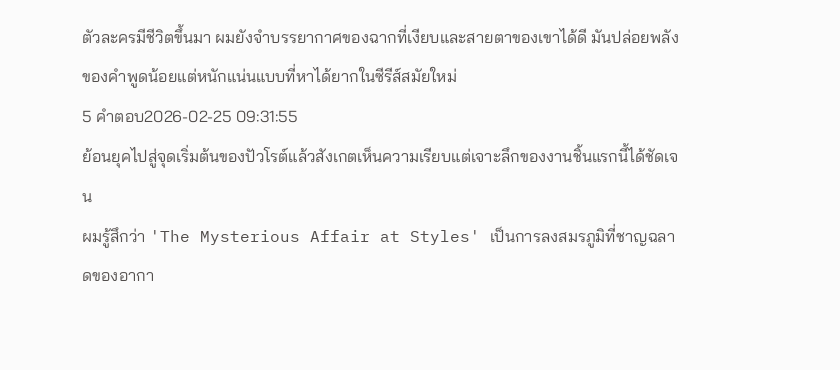ตัวละครมีชีวิตขึ้นมา ผมยังจำบรรยากาศของฉากที่เงียบและสายตาของเขาได้ดี มันปล่อยพลังของคำพูดน้อยแต่หนักแน่นแบบที่หาได้ยากในซีรีส์สมัยใหม่
5 คำตอบ2026-02-25 09:31:55
ย้อนยุคไปสู่จุดเริ่มต้นของปัวโรต์แล้วสังเกตเห็นความเรียบแต่เจาะลึกของงานชิ้นแรกนี้ได้ชัดเจน
ผมรู้สึกว่า 'The Mysterious Affair at Styles' เป็นการลงสมรภูมิที่ชาญฉลาดของอากา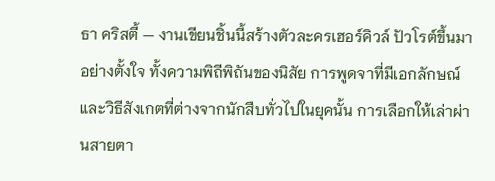ธา คริสตี้ — งานเขียนชิ้นนี้สร้างตัวละครเฮอร์คิวล์ ปัวโรต์ขึ้นมาอย่างตั้งใจ ทั้งความพิถีพิถันของนิสัย การพูดจาที่มีเอกลักษณ์ และวิธีสังเกตที่ต่างจากนักสืบทั่วไปในยุคนั้น การเลือกให้เล่าผ่านสายตา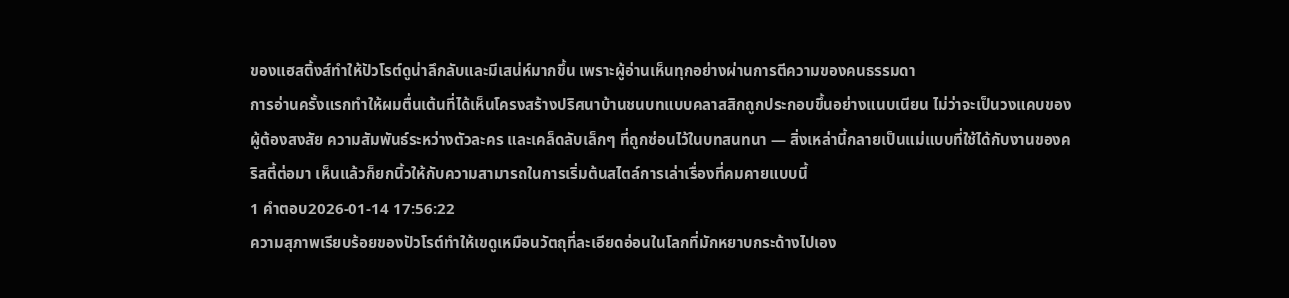ของแฮสติ้งส์ทำให้ปัวโรต์ดูน่าลึกลับและมีเสน่ห์มากขึ้น เพราะผู้อ่านเห็นทุกอย่างผ่านการตีความของคนธรรมดา
การอ่านครั้งแรกทำให้ผมตื่นเต้นที่ได้เห็นโครงสร้างปริศนาบ้านชนบทแบบคลาสสิกถูกประกอบขึ้นอย่างแนบเนียน ไม่ว่าจะเป็นวงแคบของผู้ต้องสงสัย ความสัมพันธ์ระหว่างตัวละคร และเคล็ดลับเล็กๆ ที่ถูกซ่อนไว้ในบทสนทนา — สิ่งเหล่านี้กลายเป็นแม่แบบที่ใช้ได้กับงานของคริสตี้ต่อมา เห็นแล้วก็ยกนิ้วให้กับความสามารถในการเริ่มต้นสไตล์การเล่าเรื่องที่คมคายแบบนี้
1 คำตอบ2026-01-14 17:56:22
ความสุภาพเรียบร้อยของปัวโรต์ทำให้เขดูเหมือนวัตถุที่ละเอียดอ่อนในโลกที่มักหยาบกระด้างไปเอง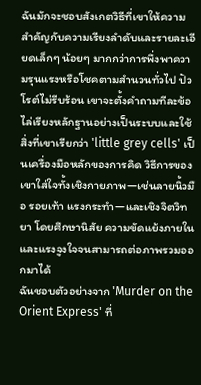ฉันมักจะชอบสังเกตวิธีที่เขาให้ความสำคัญกับความเรียงลำดับและรายละเอียดเล็กๆ น้อยๆ มากกว่าการพึ่งพาความรุนแรงหรือโชคตามสำนวนทั่วไป ปัวโรต์ไม่รีบร้อน เขาจะตั้งคำถามทีละข้อ ไล่เรียงหลักฐานอย่างเป็นระบบและใช้สิ่งที่เขาเรียกว่า 'little grey cells' เป็นเครื่องมือหลักของการคิด วิธีการของเขาใส่ใจทั้งเชิงกายภาพ—เช่นลายนิ้วมือ รอยเท้า แรงกระทำ—และเชิงจิตวิทยา โดยศึกษานิสัย ความขัดแย้งภายใน และแรงจูงใจจนสามารถต่อภาพรวมออกมาได้
ฉันชอบตัวอย่างจาก 'Murder on the Orient Express' ที่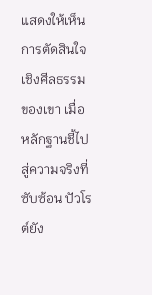แสดงให้เห็นการตัดสินใจเชิงศีลธรรมของเขา เมื่อหลักฐานชี้ไปสู่ความจริงที่ซับซ้อน ปัวโรต์ยัง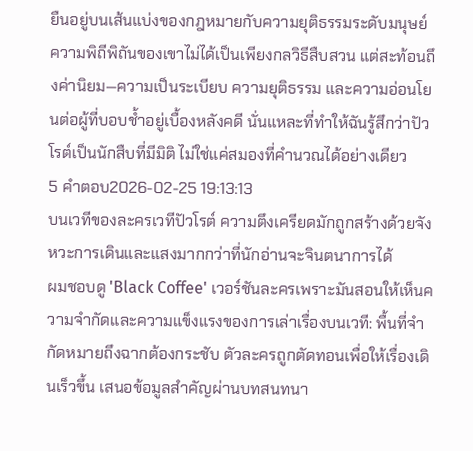ยืนอยู่บนเส้นแบ่งของกฎหมายกับความยุติธรรมระดับมนุษย์ ความพิถีพิถันของเขาไม่ได้เป็นเพียงกลวิธีสืบสวน แต่สะท้อนถึงค่านิยม—ความเป็นระเบียบ ความยุติธรรม และความอ่อนโยนต่อผู้ที่บอบช้ำอยู่เบื้องหลังคดี นั่นแหละที่ทำให้ฉันรู้สึกว่าปัวโรต์เป็นนักสืบที่มีมิติ ไม่ใช่แค่สมองที่คำนวณได้อย่างเดียว
5 คำตอบ2026-02-25 19:13:13
บนเวทีของละครเวทีปัวโรต์ ความตึงเครียดมักถูกสร้างด้วยจังหวะการเดินและแสงมากกว่าที่นักอ่านจะจินตนาการได้
ผมชอบดู 'Black Coffee' เวอร์ชันละครเพราะมันสอนให้เห็นความจำกัดและความแข็งแรงของการเล่าเรื่องบนเวที: พื้นที่จำกัดหมายถึงฉากต้องกระชับ ตัวละครถูกตัดทอนเพื่อให้เรื่องเดินเร็วขึ้น เสนอข้อมูลสำคัญผ่านบทสนทนา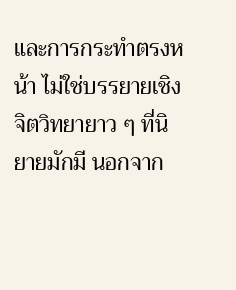และการกระทำตรงหน้า ไม่ใช่บรรยายเชิงจิตวิทยายาว ๆ ที่นิยายมักมี นอกจาก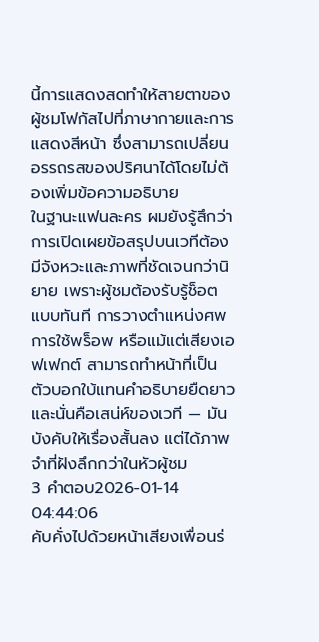นี้การแสดงสดทำให้สายตาของผู้ชมโฟกัสไปที่ภาษากายและการแสดงสีหน้า ซึ่งสามารถเปลี่ยนอรรถรสของปริศนาได้โดยไม่ต้องเพิ่มข้อความอธิบาย
ในฐานะแฟนละคร ผมยังรู้สึกว่าการเปิดเผยข้อสรุปบนเวทีต้องมีจังหวะและภาพที่ชัดเจนกว่านิยาย เพราะผู้ชมต้องรับรู้ช็อตแบบทันที การวางตำแหน่งศพ การใช้พร็อพ หรือแม้แต่เสียงเอฟเฟกต์ สามารถทำหน้าที่เป็นตัวบอกใบ้แทนคำอธิบายยืดยาว และนั่นคือเสน่ห์ของเวที — มันบังคับให้เรื่องสั้นลง แต่ได้ภาพจำที่ฝังลึกกว่าในหัวผู้ชม
3 คำตอบ2026-01-14 04:44:06
คับคั่งไปด้วยหน้าเสียงเพื่อนร่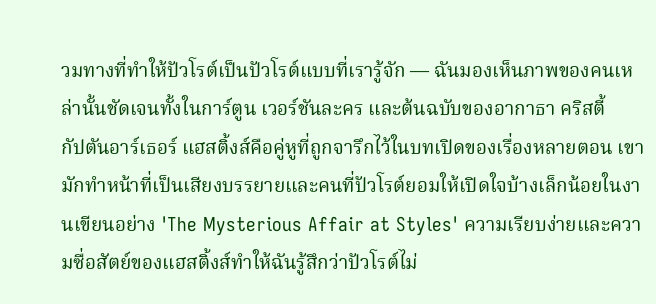วมทางที่ทำให้ปัวโรต์เป็นปัวโรต์แบบที่เรารู้จัก — ฉันมองเห็นภาพของคนเหล่านั้นชัดเจนทั้งในการ์ตูน เวอร์ชันละคร และต้นฉบับของอากาธา คริสตี้
กัปตันอาร์เธอร์ แฮสติ้งส์คือคู่หูที่ถูกจารึกไว้ในบทเปิดของเรื่องหลายตอน เขามักทำหน้าที่เป็นเสียงบรรยายและคนที่ปัวโรต์ยอมให้เปิดใจบ้างเล็กน้อยในงานเขียนอย่าง 'The Mysterious Affair at Styles' ความเรียบง่ายและความซื่อสัตย์ของแฮสติ้งส์ทำให้ฉันรู้สึกว่าปัวโรต์ไม่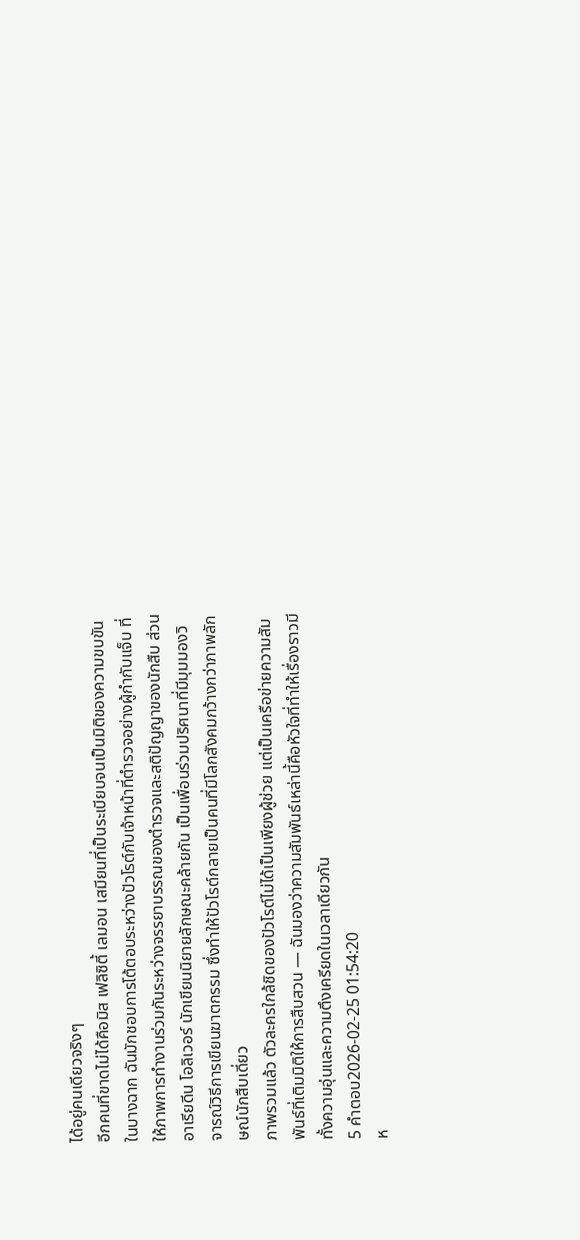ได้อยู่คนเดียวจริงๆ
อีกคนที่ขาดไม่ได้คือมิส เฟลิซิตี้ เลมอน เสมียนที่เป็นระเบียบจนเป็นมิติของความขบขันในบางฉาก ฉันมักชอบการโต้ตอบระหว่างปัวโรต์กับเจ้าหน้าที่ตำรวจอย่างผู้กำกับแจ็บ ที่ให้ภาพการทำงานร่วมกันระหว่างจรรยาบรรณของตำรวจและสติปัญญาของนักสืบ ส่วนอาเรียดีน โอลิเวอร์ นักเขียนนิยายลักษณะคล้ายกัน เป็นเพื่อนร่วมปริศนาที่มีมุมมองวิจารณ์วิธีการเขียนฆาตกรรม ซึ่งทำให้ปัวโรต์กลายเป็นคนที่มีโลกสังคมกว้างกว่าภาพลักษณ์นักสืบเดี่ยว
ภาพรวมแล้ว ตัวละครใกล้ชิดของปัวโรต์ไม่ได้เป็นเพียงผู้ช่วย แต่เป็นเครือข่ายความสัมพันธ์ที่เติมมิติให้การสืบสวน — ฉันมองว่าความสัมพันธ์เหล่านี้คือหัวใจที่ทำให้เรื่องราวมีทั้งความอุ่นและความตึงเครียดในเวลาเดียวกัน
5 คำตอบ2026-02-25 01:54:20
ห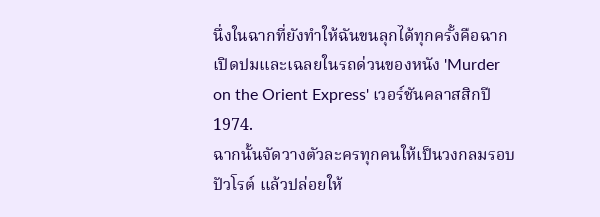นึ่งในฉากที่ยังทำให้ฉันขนลุกได้ทุกครั้งคือฉากเปิดปมและเฉลยในรถด่วนของหนัง 'Murder on the Orient Express' เวอร์ชันคลาสสิกปี 1974.
ฉากนั้นจัดวางตัวละครทุกคนให้เป็นวงกลมรอบปัวโรต์ แล้วปล่อยให้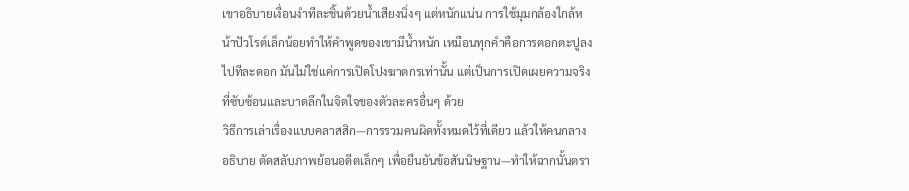เขาอธิบายเงื่อนงำทีละชิ้นด้วยน้ำเสียงนิ่งๆ แต่หนักแน่น การใช้มุมกล้องใกล้หน้าปัวโรต์เล็กน้อยทำให้คำพูดของเขามีน้ำหนัก เหมือนทุกคำคือการตอกตะปูลงไปทีละดอก มันไม่ใช่แค่การเปิดโปงฆาตกรเท่านั้น แต่เป็นการเปิดเผยความจริงที่ซับซ้อนและบาดลึกในจิตใจของตัวละครอื่นๆ ด้วย
วิธีการเล่าเรื่องแบบคลาสสิก—การรวมคนผิดทั้งหมดไว้ที่เดียว แล้วให้คนกลางอธิบาย ตัดสลับภาพย้อนอดีตเล็กๆ เพื่อยืนยันข้อสันนิษฐาน—ทำให้ฉากนั้นตรา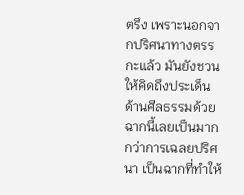ตรึง เพราะนอกจากปริศนาทางตรรกะแล้ว มันยังชวนให้คิดถึงประเด็นด้านศีลธรรมด้วย ฉากนี้เลยเป็นมากกว่าการเฉลยปริศนา เป็นฉากที่ทำให้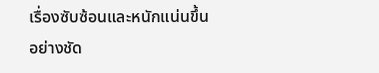เรื่องซับซ้อนและหนักแน่นขึ้นอย่างชัด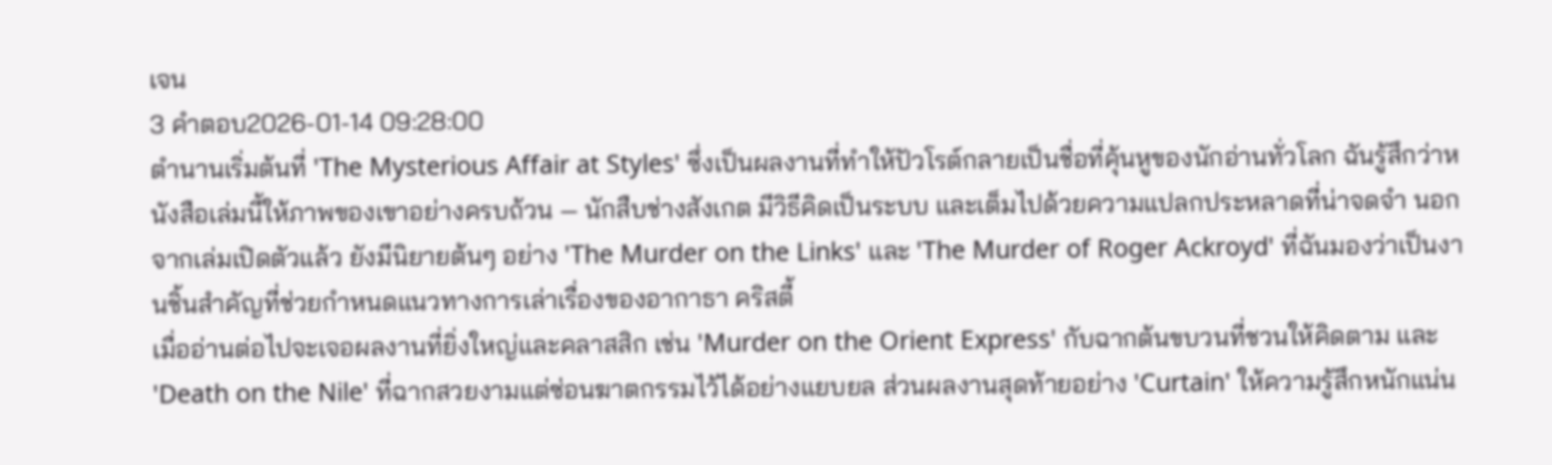เจน
3 คำตอบ2026-01-14 09:28:00
ตำนานเริ่มต้นที่ 'The Mysterious Affair at Styles' ซึ่งเป็นผลงานที่ทำให้ปัวโรต์กลายเป็นชื่อที่คุ้นหูของนักอ่านทั่วโลก ฉันรู้สึกว่าหนังสือเล่มนี้ให้ภาพของเขาอย่างครบถ้วน — นักสืบช่างสังเกต มีวิธีคิดเป็นระบบ และเต็มไปด้วยความแปลกประหลาดที่น่าจดจำ นอกจากเล่มเปิดตัวแล้ว ยังมีนิยายต้นๆ อย่าง 'The Murder on the Links' และ 'The Murder of Roger Ackroyd' ที่ฉันมองว่าเป็นงานชิ้นสำคัญที่ช่วยกำหนดแนวทางการเล่าเรื่องของอากาธา คริสตี้
เมื่ออ่านต่อไปจะเจอผลงานที่ยิ่งใหญ่และคลาสสิก เช่น 'Murder on the Orient Express' กับฉากต้นขบวนที่ชวนให้คิดตาม และ 'Death on the Nile' ที่ฉากสวยงามแต่ซ่อนฆาตกรรมไว้ได้อย่างแยบยล ส่วนผลงานสุดท้ายอย่าง 'Curtain' ให้ความรู้สึกหนักแน่น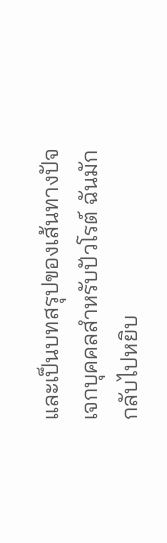และเป็นบทสรุปของเส้นทางปัจเจกบุคคลสำหรับปัวโรต์ ฉันมักกลับไปหยิบ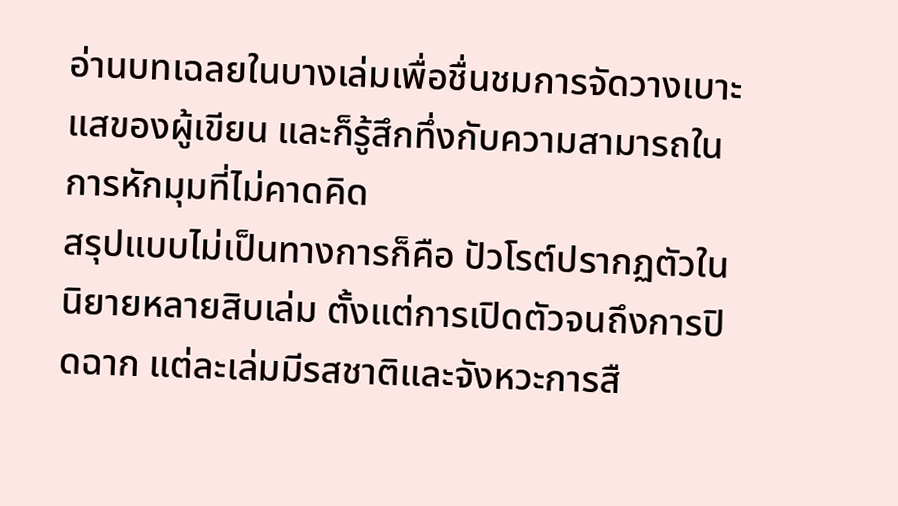อ่านบทเฉลยในบางเล่มเพื่อชื่นชมการจัดวางเบาะแสของผู้เขียน และก็รู้สึกทึ่งกับความสามารถในการหักมุมที่ไม่คาดคิด
สรุปแบบไม่เป็นทางการก็คือ ปัวโรต์ปรากฏตัวในนิยายหลายสิบเล่ม ตั้งแต่การเปิดตัวจนถึงการปิดฉาก แต่ละเล่มมีรสชาติและจังหวะการสื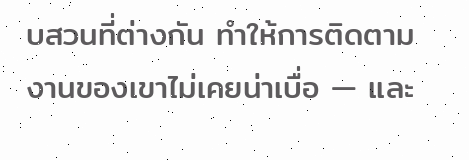บสวนที่ต่างกัน ทำให้การติดตามงานของเขาไม่เคยน่าเบื่อ — และ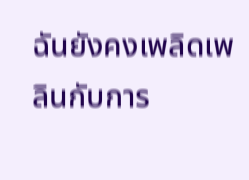ฉันยังคงเพลิดเพลินกับการ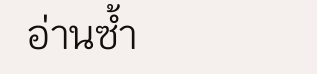อ่านซ้ำ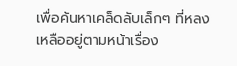เพื่อค้นหาเคล็ดลับเล็กๆ ที่หลงเหลืออยู่ตามหน้าเรื่อง